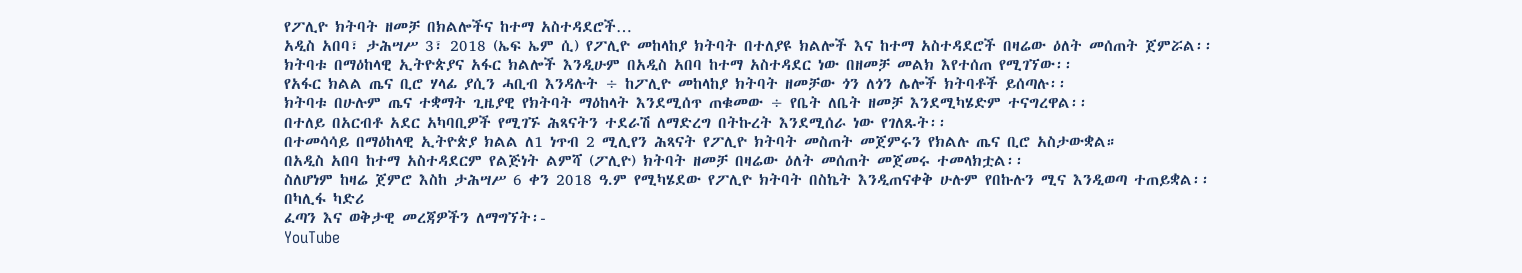የፖሊዮ ክትባት ዘመቻ በክልሎችና ከተማ አስተዳደሮች…
አዲስ አበባ፣ ታሕሣሥ 3፣ 2018 (ኤፍ ኤም ሲ) የፖሊዮ መከላከያ ክትባት በተለያዩ ክልሎች እና ከተማ አስተዳደሮች በዛሬው ዕለት መሰጠት ጀምሯል፡፡
ክትባቱ በማዕከላዊ ኢትዮጵያና አፋር ክልሎች እንዲሁም በአዲስ አበባ ከተማ አስተዳደር ነው በዘመቻ መልክ እየተሰጠ የሚገኘው፡፡
የአፋር ክልል ጤና ቢሮ ሃላፊ ያሲን ሓቢብ እንዳሉት ÷ ከፖሊዮ መከላከያ ክትባት ዘመቻው ጎን ለጎን ሌሎች ክትባቶች ይሰጣሉ፡፡
ክትባቱ በሁሉም ጤና ተቋማት ጊዜያዊ የክትባት ማዕከላት እንደሚሰጥ ጠቁመው ÷ የቤት ለቤት ዘመቻ እንደሚካሄድም ተናግረዋል፡፡
በተለይ በአርብቶ አደር አካባቢዎች የሚገኙ ሕጻናትን ተደራሽ ለማድረግ በትኩረት እንደሚሰራ ነው የገለጹት፡፡
በተመሳሳይ በማዕከላዊ ኢትዮጵያ ክልል ለ1 ነጥብ 2 ሚሊየን ሕጻናት የፖሊዮ ክትባት መስጠት መጀምሩን የክልሉ ጤና ቢሮ አስታውቋል።
በአዲስ አበባ ከተማ አስተዳደርም የልጅነት ልምሻ (ፖሊዮ) ክትባት ዘመቻ በዛሬው ዕለት መሰጠት መጀመሩ ተመላክቷል፡፡
ስለሆነም ከዛሬ ጀምሮ እስከ ታሕሣሥ 6 ቀን 2018 ዓ.ም የሚካሄደው የፖሊዮ ክትባት በስኬት እንዲጠናቀቅ ሁሉም የበኩሉን ሚና እንዲወጣ ተጠይቋል፡፡
በካሊፋ ካድሪ
ፈጣን እና ወቅታዊ መረጃዎችን ለማግኘት፡-
YouTube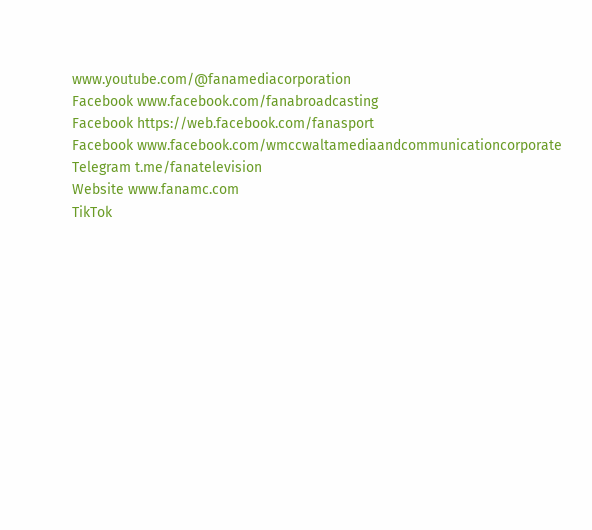www.youtube.com/@fanamediacorporation
Facebook www.facebook.com/fanabroadcasting
Facebook https://web.facebook.com/fanasport
Facebook www.facebook.com/wmccwaltamediaandcommunicationcorporate
Telegram t.me/fanatelevision
Website www.fanamc.com
TikTok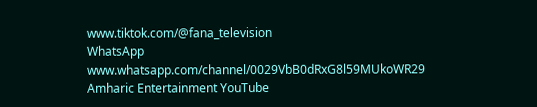www.tiktok.com/@fana_television
WhatsApp www.whatsapp.com/channel/0029VbB0dRxG8l59MUkoWR29
Amharic Entertainment YouTube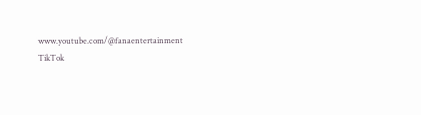www.youtube.com/@fanaentertainment
TikTok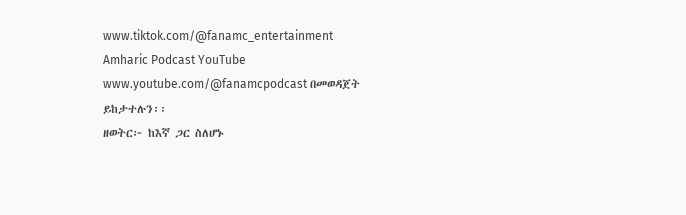www.tiktok.com/@fanamc_entertainment
Amharic Podcast YouTube www.youtube.com/@fanamcpodcast በመወዳጀት ይከታተሉን፡፡
ዘወትር፦ ከእኛ ጋር ስለሆኑ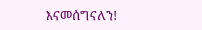እናመሰግናለን!